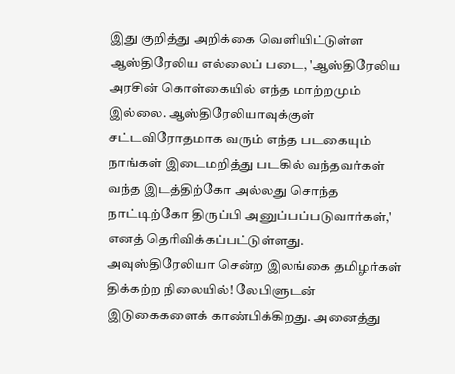இது குறித்து அறிக்கை வெளியிட்டுள்ள ஆஸ்திரேலிய எல்லைப் படை, 'ஆஸ்திரேலிய அரசின் கொள்கையில் எந்த மாற்றமும் இல்லை. ஆஸ்திரேலியாவுக்குள் சட்டவிரோதமாக வரும் எந்த படகையும் நாங்கள் இடைமறித்து படகில் வந்தவர்கள் வந்த இடத்திற்கோ அல்லது சொந்த நாட்டிற்கோ திருப்பி அனுப்பப்படுவார்கள்,' எனத் தெரிவிக்கப்பட்டுள்ளது.
அவுஸ்திரேலியா சென்ற இலங்கை தமிழர்கள் திக்கற்ற நிலையில்! லேபிளுடன் இடுகைகளைக் காண்பிக்கிறது. அனைத்து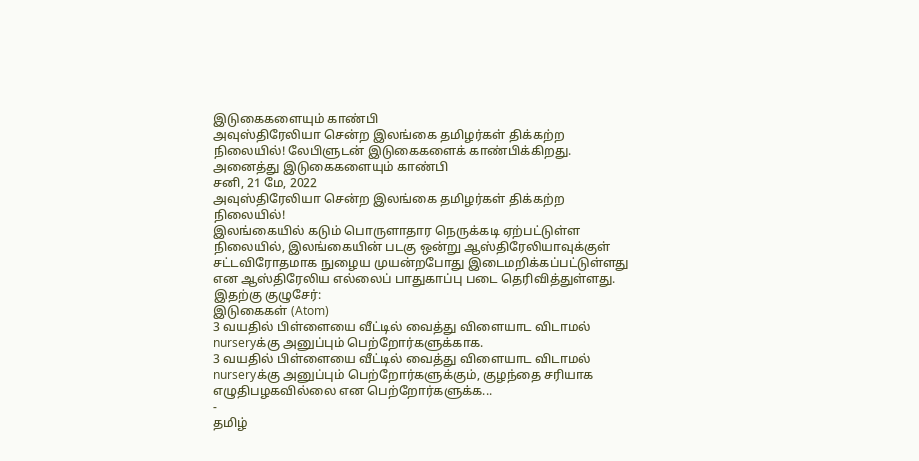இடுகைகளையும் காண்பி
அவுஸ்திரேலியா சென்ற இலங்கை தமிழர்கள் திக்கற்ற நிலையில்! லேபிளுடன் இடுகைகளைக் காண்பிக்கிறது. அனைத்து இடுகைகளையும் காண்பி
சனி, 21 மே, 2022
அவுஸ்திரேலியா சென்ற இலங்கை தமிழர்கள் திக்கற்ற நிலையில்!
இலங்கையில் கடும் பொருளாதார நெருக்கடி ஏற்பட்டுள்ள நிலையில், இலங்கையின் படகு ஒன்று ஆஸ்திரேலியாவுக்குள் சட்டவிரோதமாக நுழைய முயன்றபோது இடைமறிக்கப்பட்டுள்ளது என ஆஸ்திரேலிய எல்லைப் பாதுகாப்பு படை தெரிவித்துள்ளது.
இதற்கு குழுசேர்:
இடுகைகள் (Atom)
3 வயதில் பிள்ளையை வீட்டில் வைத்து விளையாட விடாமல் nurseryக்கு அனுப்பும் பெற்றோர்களுக்காக.
3 வயதில் பிள்ளையை வீட்டில் வைத்து விளையாட விடாமல் nurseryக்கு அனுப்பும் பெற்றோர்களுக்கும், குழந்தை சரியாக எழுதிபழகவில்லை என பெற்றோர்களுக்க...
-
தமிழ்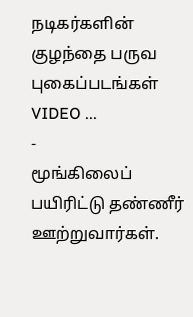நடிகர்களின் குழந்தை பருவ புகைப்படங்கள் VIDEO ...
-
மூங்கிலைப் பயிரிட்டு தண்ணீர் ஊற்றுவார்கள்.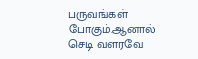பருவங்கள் போகும்.ஆனால் செடி வளரவே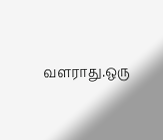வளராது.ஒரு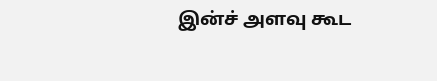இன்ச் அளவு கூட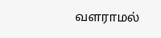வளராமல்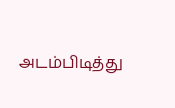அடம்பிடித்து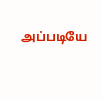அப்படியே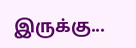இருக்கு...